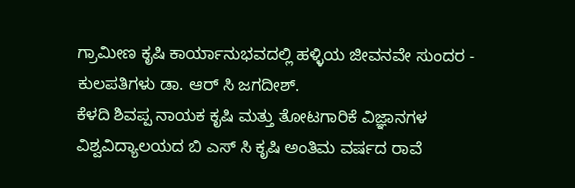ಗ್ರಾಮೀಣ ಕೃಷಿ ಕಾರ್ಯಾನುಭವದಲ್ಲಿ ಹಳ್ಳಿಯ ಜೀವನವೇ ಸುಂದರ - ಕುಲಪತಿಗಳು ಡಾ. ಆರ್ ಸಿ ಜಗದೀಶ್.
ಕೆಳದಿ ಶಿವಪ್ಪ ನಾಯಕ ಕೃಷಿ ಮತ್ತು ತೋಟಗಾರಿಕೆ ವಿಜ್ಞಾನಗಳ ವಿಶ್ವವಿದ್ಯಾಲಯದ ಬಿ ಎಸ್ ಸಿ ಕೃಷಿ ಅಂತಿಮ ವರ್ಷದ ರಾವೆ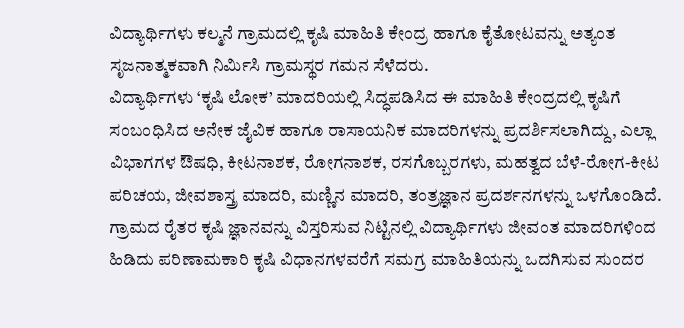ವಿದ್ಯಾರ್ಥಿಗಳು ಕಲ್ಮನೆ ಗ್ರಾಮದಲ್ಲಿ ಕೃಷಿ ಮಾಹಿತಿ ಕೇಂದ್ರ ಹಾಗೂ ಕೈತೋಟವನ್ನು ಅತ್ಯಂತ ಸೃಜನಾತ್ಮಕವಾಗಿ ನಿರ್ಮಿಸಿ ಗ್ರಾಮಸ್ಥರ ಗಮನ ಸೆಳೆದರು.
ವಿದ್ಯಾರ್ಥಿಗಳು ‘ಕೃಷಿ ಲೋಕ’ ಮಾದರಿಯಲ್ಲಿ ಸಿದ್ಧಪಡಿಸಿದ ಈ ಮಾಹಿತಿ ಕೇಂದ್ರದಲ್ಲಿ ಕೃಷಿಗೆ ಸಂಬಂಧಿಸಿದ ಅನೇಕ ಜೈವಿಕ ಹಾಗೂ ರಾಸಾಯನಿಕ ಮಾದರಿಗಳನ್ನು ಪ್ರದರ್ಶಿಸಲಾಗಿದ್ದು, ಎಲ್ಲಾ ವಿಭಾಗಗಳ ಔಷಧಿ, ಕೀಟನಾಶಕ, ರೋಗನಾಶಕ, ರಸಗೊಬ್ಬರಗಳು, ಮಹತ್ವದ ಬೆಳೆ-ರೋಗ-ಕೀಟ ಪರಿಚಯ, ಜೀವಶಾಸ್ತ್ರ ಮಾದರಿ, ಮಣ್ಣಿನ ಮಾದರಿ, ತಂತ್ರಜ್ಞಾನ ಪ್ರದರ್ಶನಗಳನ್ನು ಒಳಗೊಂಡಿದೆ.
ಗ್ರಾಮದ ರೈತರ ಕೃಷಿ ಜ್ಞಾನವನ್ನು ವಿಸ್ತರಿಸುವ ನಿಟ್ಟಿನಲ್ಲಿ ವಿದ್ಯಾರ್ಥಿಗಳು ಜೀವಂತ ಮಾದರಿಗಳಿಂದ ಹಿಡಿದು ಪರಿಣಾಮಕಾರಿ ಕೃಷಿ ವಿಧಾನಗಳವರೆಗೆ ಸಮಗ್ರ ಮಾಹಿತಿಯನ್ನು ಒದಗಿಸುವ ಸುಂದರ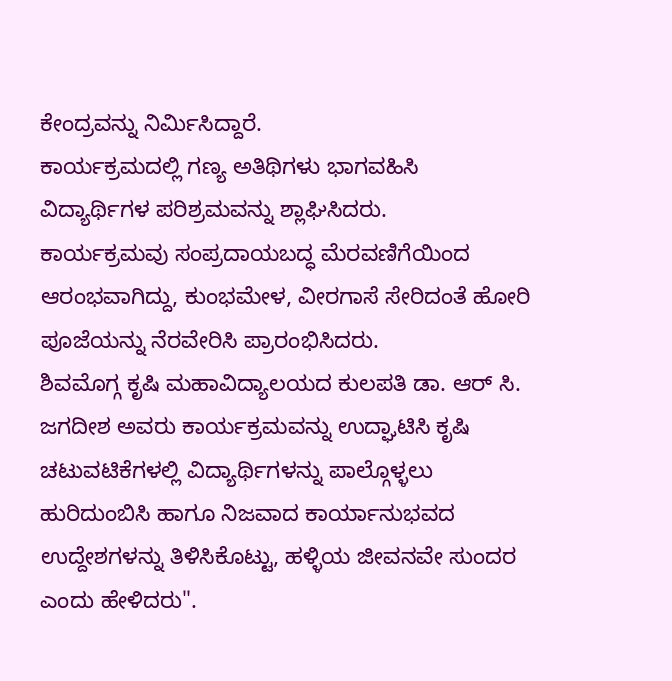ಕೇಂದ್ರವನ್ನು ನಿರ್ಮಿಸಿದ್ದಾರೆ.
ಕಾರ್ಯಕ್ರಮದಲ್ಲಿ ಗಣ್ಯ ಅತಿಥಿಗಳು ಭಾಗವಹಿಸಿ ವಿದ್ಯಾರ್ಥಿಗಳ ಪರಿಶ್ರಮವನ್ನು ಶ್ಲಾಘಿಸಿದರು.
ಕಾರ್ಯಕ್ರಮವು ಸಂಪ್ರದಾಯಬದ್ಧ ಮೆರವಣಿಗೆಯಿಂದ ಆರಂಭವಾಗಿದ್ದು, ಕುಂಭಮೇಳ, ವೀರಗಾಸೆ ಸೇರಿದಂತೆ ಹೋರಿ ಪೂಜೆಯನ್ನು ನೆರವೇರಿಸಿ ಪ್ರಾರಂಭಿಸಿದರು.
ಶಿವಮೊಗ್ಗ ಕೃಷಿ ಮಹಾವಿದ್ಯಾಲಯದ ಕುಲಪತಿ ಡಾ. ಆರ್ ಸಿ. ಜಗದೀಶ ಅವರು ಕಾರ್ಯಕ್ರಮವನ್ನು ಉದ್ಘಾಟಿಸಿ ಕೃಷಿ ಚಟುವಟಿಕೆಗಳಲ್ಲಿ ವಿದ್ಯಾರ್ಥಿಗಳನ್ನು ಪಾಲ್ಗೊಳ್ಳಲು ಹುರಿದುಂಬಿಸಿ ಹಾಗೂ ನಿಜವಾದ ಕಾರ್ಯಾನುಭವದ ಉದ್ದೇಶಗಳನ್ನು ತಿಳಿಸಿಕೊಟ್ಟು, ಹಳ್ಳಿಯ ಜೀವನವೇ ಸುಂದರ ಎಂದು ಹೇಳಿದರು".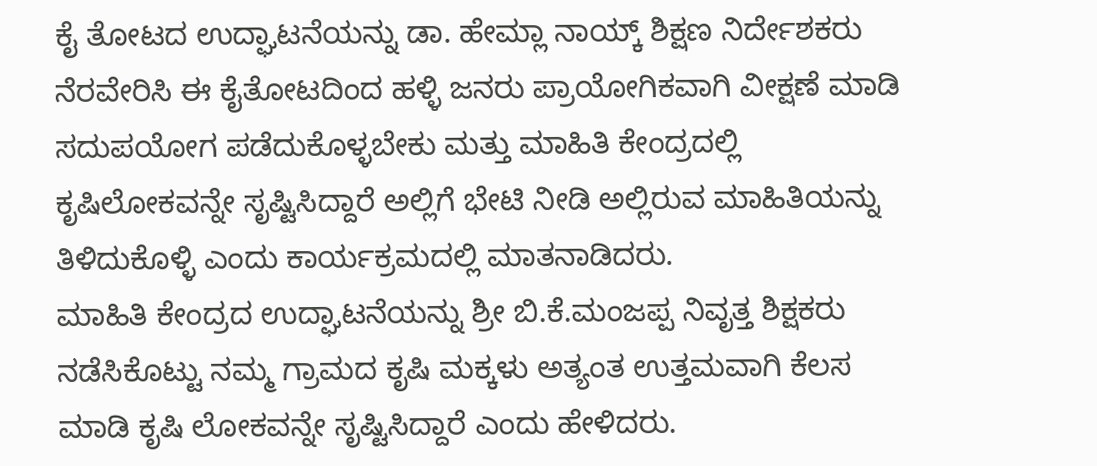ಕೈ ತೋಟದ ಉದ್ಘಾಟನೆಯನ್ನು ಡಾ. ಹೇಮ್ಲಾ ನಾಯ್ಕ್ ಶಿಕ್ಷಣ ನಿರ್ದೇಶಕರು ನೆರವೇರಿಸಿ ಈ ಕೈತೋಟದಿಂದ ಹಳ್ಳಿ ಜನರು ಪ್ರಾಯೋಗಿಕವಾಗಿ ವೀಕ್ಷಣೆ ಮಾಡಿ ಸದುಪಯೋಗ ಪಡೆದುಕೊಳ್ಳಬೇಕು ಮತ್ತು ಮಾಹಿತಿ ಕೇಂದ್ರದಲ್ಲಿ ಕೃಷಿಲೋಕವನ್ನೇ ಸೃಷ್ಟಿಸಿದ್ದಾರೆ ಅಲ್ಲಿಗೆ ಭೇಟಿ ನೀಡಿ ಅಲ್ಲಿರುವ ಮಾಹಿತಿಯನ್ನು ತಿಳಿದುಕೊಳ್ಳಿ ಎಂದು ಕಾರ್ಯಕ್ರಮದಲ್ಲಿ ಮಾತನಾಡಿದರು.
ಮಾಹಿತಿ ಕೇಂದ್ರದ ಉದ್ಘಾಟನೆಯನ್ನು ಶ್ರೀ ಬಿ.ಕೆ.ಮಂಜಪ್ಪ ನಿವೃತ್ತ ಶಿಕ್ಷಕರು ನಡೆಸಿಕೊಟ್ಟು ನಮ್ಮ ಗ್ರಾಮದ ಕೃಷಿ ಮಕ್ಕಳು ಅತ್ಯಂತ ಉತ್ತಮವಾಗಿ ಕೆಲಸ ಮಾಡಿ ಕೃಷಿ ಲೋಕವನ್ನೇ ಸೃಷ್ಟಿಸಿದ್ದಾರೆ ಎಂದು ಹೇಳಿದರು.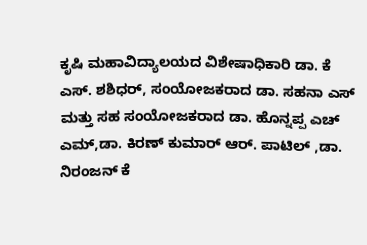ಕೃಷಿ ಮಹಾವಿದ್ಯಾಲಯದ ವಿಶೇಷಾಧಿಕಾರಿ ಡಾ. ಕೆ ಎಸ್. ಶಶಿಧರ್, ಸಂಯೋಜಕರಾದ ಡಾ. ಸಹನಾ ಎಸ್ ಮತ್ತು ಸಹ ಸಂಯೋಜಕರಾದ ಡಾ. ಹೊನ್ನಪ್ಪ ಎಚ್ ಎಮ್,ಡಾ. ಕಿರಣ್ ಕುಮಾರ್ ಆರ್. ಪಾಟಿಲ್ ,ಡಾ. ನಿರಂಜನ್ ಕೆ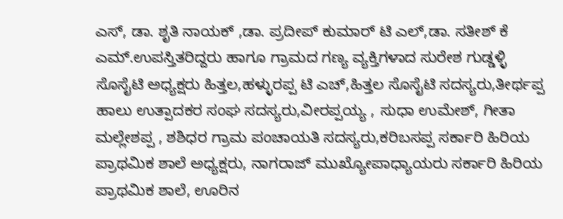ಎಸ್, ಡಾ. ಶೃತಿ ನಾಯಕ್ ,ಡಾ. ಪ್ರದೀಪ್ ಕುಮಾರ್ ಟಿ ಎಲ್,ಡಾ. ಸತೀಶ್ ಕೆ ಎಮ್.ಉಪಸ್ತಿತರಿದ್ದರು ಹಾಗೂ ಗ್ರಾಮದ ಗಣ್ಯ ವ್ಯಕ್ತಿಗಳಾದ ಸುರೇಶ ಗುಡ್ಡಳ್ಳಿ ಸೊಸೈಟಿ ಅಧ್ಯಕ್ಷರು ಹಿತ್ತಲ,ಹಳ್ಳುರಪ್ಪ ಟಿ ಎಚ್,ಹಿತ್ತಲ ಸೊಸೈಟಿ ಸದಸ್ಯರು,ತೀರ್ಥಪ್ಪ ಹಾಲು ಉತ್ಪಾದಕರ ಸಂಘ ಸದಸ್ಯರು,ವೀರಪ್ಪಯ್ಯ , ಸುಧಾ ಉಮೇಶ್, ಗೀತಾ ಮಲ್ಲೇಶಪ್ಪ , ಶಶಿಧರ ಗ್ರಾಮ ಪಂಚಾಯತಿ ಸದಸ್ಯರು,ಕರಿಬಸಪ್ಪ ಸರ್ಕಾರಿ ಹಿರಿಯ ಪ್ರಾಥಮಿಕ ಶಾಲೆ ಅಧ್ಯಕ್ಷರು, ನಾಗರಾಜ್ ಮುಖ್ಯೋಪಾಧ್ಯಾಯರು ಸರ್ಕಾರಿ ಹಿರಿಯ ಪ್ರಾಥಮಿಕ ಶಾಲೆ, ಊರಿನ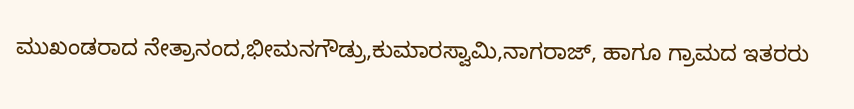ಮುಖಂಡರಾದ ನೇತ್ರಾನಂದ,ಭೀಮನಗೌಡ್ರು,ಕುಮಾರಸ್ವಾಮಿ,ನಾಗರಾಜ್, ಹಾಗೂ ಗ್ರಾಮದ ಇತರರು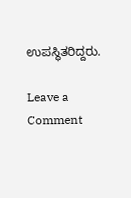ಉಪಸ್ಥಿತರಿದ್ದರು.

Leave a Comment